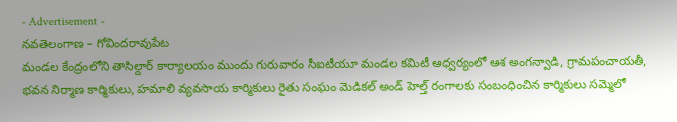- Advertisement -
నవతెలంగాణ – గోవిందరావుపేట
మండల కేంద్రంలోని తాసిల్దార్ కార్యాలయం ముందు గురువారం సీఐటీయూ మండల కమిటీ ఆధ్వర్యంలో ఆశ అంగన్వాడి, గ్రామపంచాయతీ, భవన నిర్మాణ కార్మికులు, హమాలి వ్యవసాయ కార్మికులు రైతు సంఘం మెడికల్ అండ్ హెల్త్ రంగాలకు సంబంధించిన కార్మికులు సమ్మెలో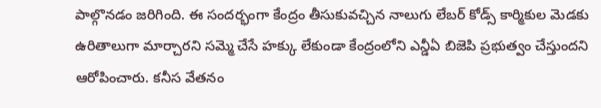పాల్గొనడం జరిగింది. ఈ సందర్భంగా కేంద్రం తీసుకువచ్చిన నాలుగు లేబర్ కోడ్స్ కార్మికుల మెడకు ఉరితాలుగా మార్చారని సమ్మె చేసే హక్కు లేకుండా కేంద్రంలోని ఎన్డీఏ బిజెపి ప్రభుత్వం చేస్తుందని ఆరోపించారు. కనీస వేతనం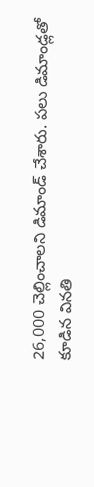26,000 చెల్లించాలని డిమాండ్ చేశారు. పలు డిమాండ్లతో కూడిన వినతి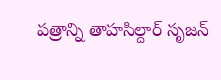పత్రాన్ని తాహసిల్దార్ సృజన్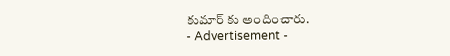కుమార్ కు అందించారు.
- Advertisement -